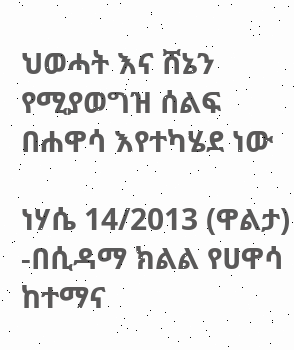ህወሓት እና ሸኔን የሚያወግዝ ሰልፍ በሐዋሳ እየተካሄደ ነው

ነሃሴ 14/2013 (ዋልታ) -በሲዳማ ክልል የሀዋሳ ከተማና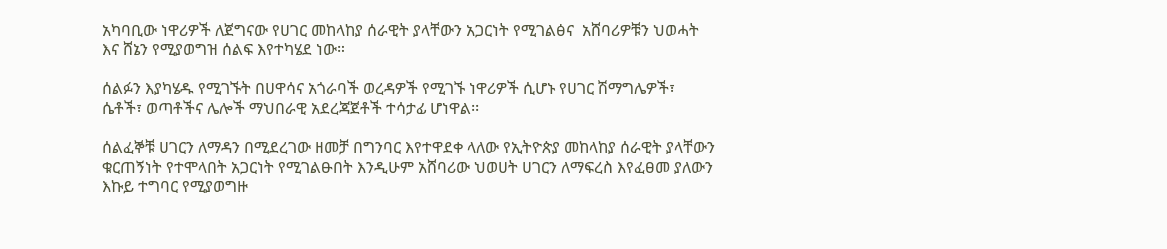አካባቢው ነዋሪዎች ለጀግናው የሀገር መከላከያ ሰራዊት ያላቸውን አጋርነት የሚገልፅና  አሸባሪዎቹን ህወሓት እና ሸኔን የሚያወግዝ ሰልፍ እየተካሄደ ነው።

ሰልፉን እያካሄዱ የሚገኙት በሀዋሳና አጎራባች ወረዳዎች የሚገኙ ነዋሪዎች ሲሆኑ የሀገር ሽማግሌዎች፣ ሴቶች፣ ወጣቶችና ሌሎች ማህበራዊ አደረጃጀቶች ተሳታፊ ሆነዋል፡፡

ሰልፈኞቹ ሀገርን ለማዳን በሚደረገው ዘመቻ በግንባር እየተዋደቀ ላለው የኢትዮጵያ መከላከያ ሰራዊት ያላቸውን ቁርጠኝነት የተሞላበት አጋርነት የሚገልፁበት እንዲሁም አሸባሪው ህወሀት ሀገርን ለማፍረስ እየፈፀመ ያለውን እኩይ ተግባር የሚያወግዙ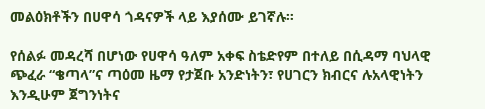መልዕክቶችን በሀዋሳ ጎዳናዎች ላይ እያሰሙ ይገኛሉ።

የሰልፉ መዳረሻ በሆነው የሀዋሳ ዓለም አቀፍ ስቴድየም በተለይ በሲዳማ ባህላዊ ጭፈራ “ቄጣላ”ና ጣዕመ ዜማ የታጀቡ አንድነትን፣ የሀገርን ክብርና ሉአላዊነትን እንዲሁም ጀግንነትና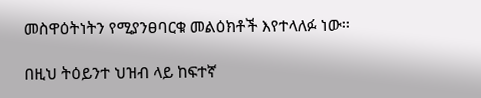መስዋዕትነትን የሚያንፀባርቁ መልዕክቶች እየተላለፉ ነው፡፡

በዚህ ትዕይንተ ህዝብ ላይ ከፍተኛ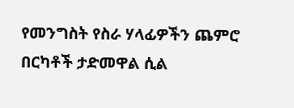የመንግስት የስራ ሃላፊዎችን ጨምሮ በርካቶች ታድመዋል ሲል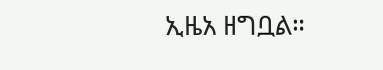ኢዜአ ዘግቧል።